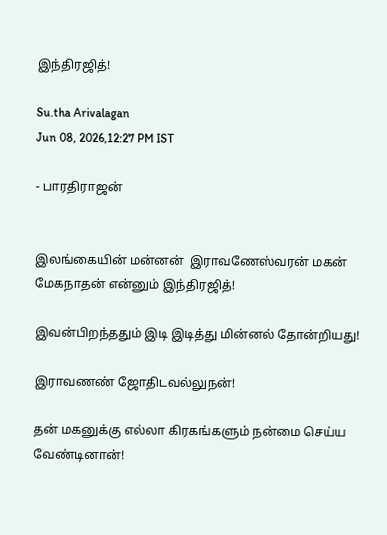இந்திரஜித்!

Su.tha Arivalagan
Jun 08, 2026,12:27 PM IST

- பாரதிராஜன்


இலங்கையின் மன்னன்  இராவணேஸ்வரன் மகன் மேகநாதன் என்னும் இந்திரஜித்!

இவன்பிறந்ததும் இடி இடித்து மின்னல் தோன்றியது!

இராவணண் ஜோதிடவல்லுநன்!

தன் மகனுக்கு எல்லா கிரகங்களும் நன்மை செய்ய வேண்டினான்!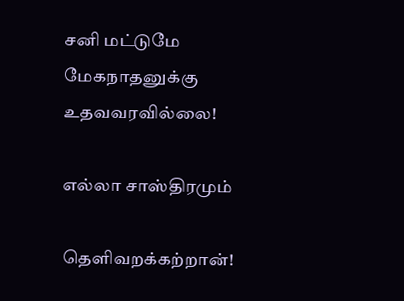சனி மட்டுமே மேகநாதனுக்கு உதவவரவில்லை!

எல்லா சாஸ்திரமும்

தெளிவறக்கற்றான்!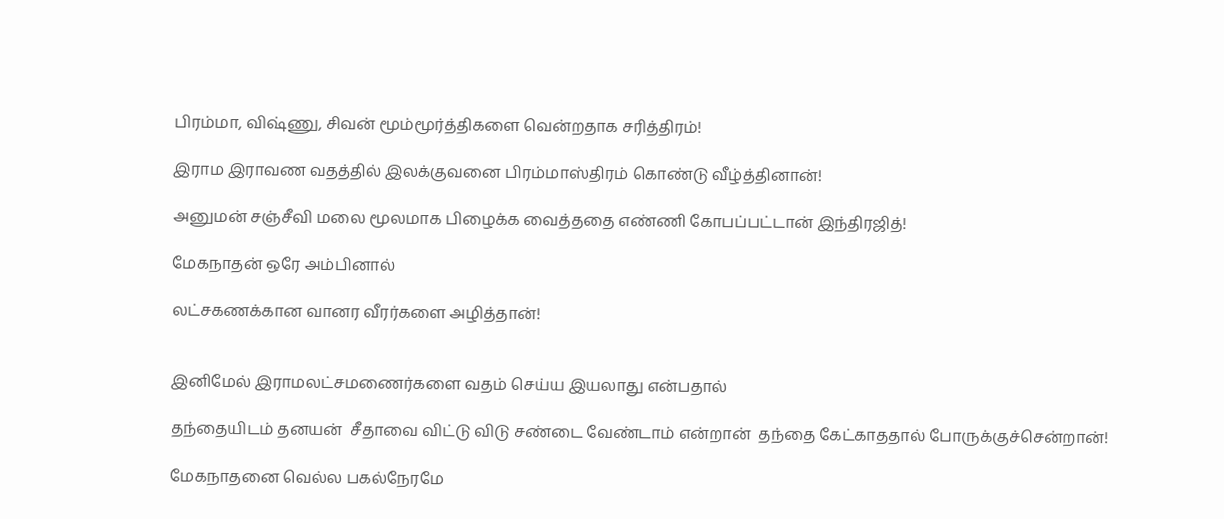பிரம்மா, விஷ்ணு, சிவன் மூம்மூர்த்திகளை வென்றதாக சரித்திரம்!

இராம இராவண வதத்தில் இலக்குவனை பிரம்மாஸ்திரம் கொண்டு வீழ்த்தினான்!

அனுமன் சஞ்சீவி மலை மூலமாக பிழைக்க வைத்ததை எண்ணி கோபப்பட்டான் இந்திரஜித்!

மேகநாதன் ஒரே அம்பினால்

லட்சகணக்கான வானர வீரர்களை அழித்தான்!


இனிமேல் இராமலட்சமணைர்களை வதம் செய்ய இயலாது என்பதால்

தந்தையிடம் தனயன்  சீதாவை விட்டு விடு சண்டை வேண்டாம் என்றான்  தந்தை கேட்காததால் போருக்குச்சென்றான்!

மேகநாதனை வெல்ல பகல்நேரமே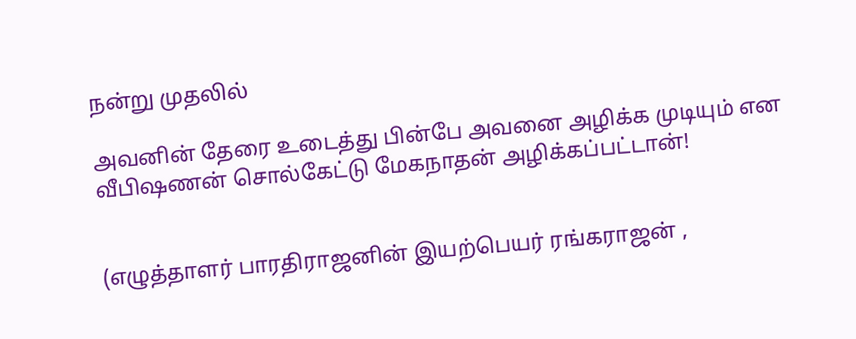நன்று முதலில்

அவனின் தேரை உடைத்து பின்பே அவனை அழிக்க முடியும் என வீபிஷணன் சொல்கேட்டு மேகநாதன் அழிக்கப்பட்டான்!


(எழுத்தாளர் பாரதிராஜனின் இயற்பெயர் ரங்கராஜன் ,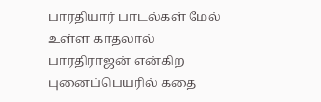பாரதியார் பாடல்கள் மேல் உள்ள காதலால் பாரதிராஜன் என்கிற புனைப்பெயரில் கதை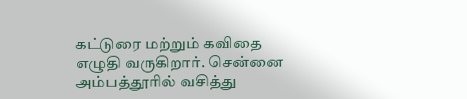கட்டுரை மற்றும் கவிதை எழுதி வருகிறார். சென்னை அம்பத்தூரில் வசித்து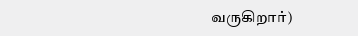வருகிறார்)